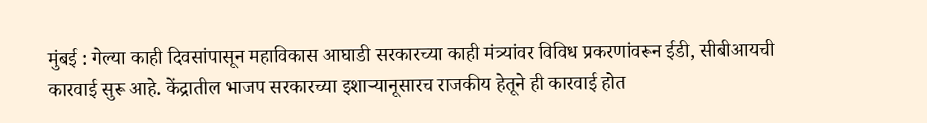मुंबई : गेल्या काही दिवसांपासून महाविकास आघाडी सरकारच्या काही मंत्र्यांवर विविध प्रकरणांवरून ईडी, सीबीआयची कारवाई सुरू आहे. केंद्रातील भाजप सरकारच्या इशाऱ्यानूसारच राजकीय हेतूने ही कारवाई होत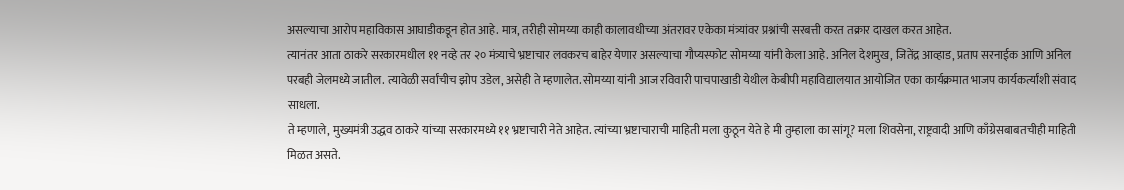असल्याचा आरोप महाविकास आघाडीकडून होत आहे. मात्र, तरीही सोमय्या काही कालावधीच्या अंतरावर एकेका मंत्र्यांवर प्रश्नांची सरबत्ती करत तक्रार दाखल करत आहेत.
त्यानंतर आता ठाकरे सरकारमधील ११ नव्हे तर २० मंत्र्याचे भ्रष्टाचार लवकरच बाहेर येणार असल्याचा गौप्यस्फोट सोमय्या यांनी केला आहे. अनिल देशमुख, जितेंद्र आव्हाड, प्रताप सरनाईक आणि अनिल परबही जेलमध्ये जातील. त्यावेळी सर्वांचीच झोप उडेल, असेही ते म्हणालेत. सोमय्या यांनी आज रविवारी पाचपाखाडी येथील केबीपी महाविद्यालयात आयोजित एका कार्यक्रमात भाजप कार्यकर्त्यांशी संवाद साधला.
ते म्हणाले, मुख्यमंत्री उद्धव ठाकरे यांच्या सरकारमध्ये ११ भ्रष्टाचारी नेते आहेत. त्यांच्या भ्रष्टाचाराची माहिती मला कुठून येते हे मी तुम्हाला का सांगू? मला शिवसेना, राष्ट्रवादी आणि काँग्रेसबाबतचीही माहिती मिळत असते.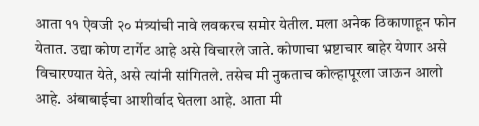आता ११ ऐवजी २० मंत्र्यांची नावे लवकरच समोर येतील. मला अनेक ठिकाणाहून फोन येतात. उद्या कोण टार्गेट आहे असे विचारले जाते. कोणाचा भ्रष्टाचार बाहेर येणार असे विचारण्यात येते, असे त्यांनी सांगितले. तसेच मी नुकताच कोल्हापूरला जाऊन आलो आहे. अंबाबाईचा आशीर्वाद घेतला आहे. आता मी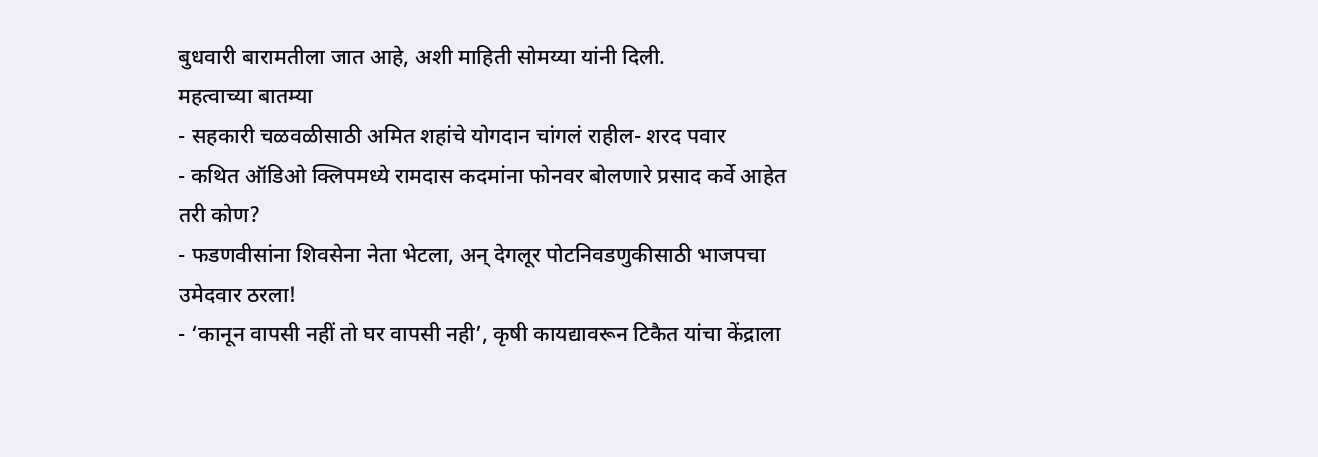बुधवारी बारामतीला जात आहे, अशी माहिती सोमय्या यांनी दिली.
महत्वाच्या बातम्या
- सहकारी चळवळीसाठी अमित शहांचे योगदान चांगलं राहील- शरद पवार
- कथित ऑडिओ क्लिपमध्ये रामदास कदमांना फोनवर बोलणारे प्रसाद कर्वे आहेत तरी कोण?
- फडणवीसांना शिवसेना नेता भेटला, अन् देगलूर पोटनिवडणुकीसाठी भाजपचा उमेदवार ठरला!
- ‘कानून वापसी नहीं तो घर वापसी नही’, कृषी कायद्यावरून टिकैत यांचा केंद्राला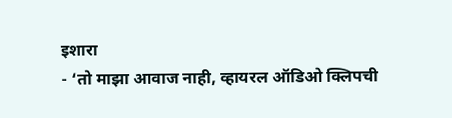इशारा
- ‘तो माझा आवाज नाही, व्हायरल ऑडिओ क्लिपची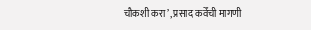चौकशी करा’, प्रसाद कर्वेंची मागणी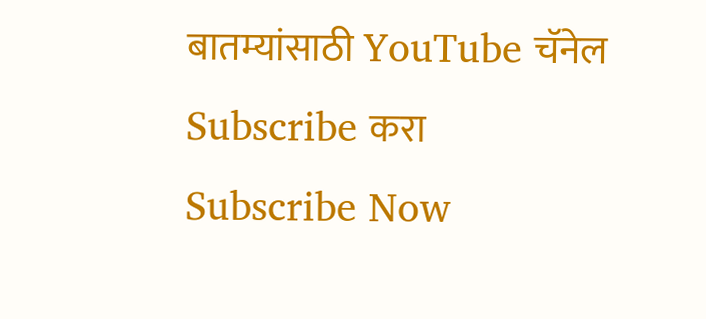बातम्यांसाठी YouTube चॅनेल Subscribe करा
Subscribe Now